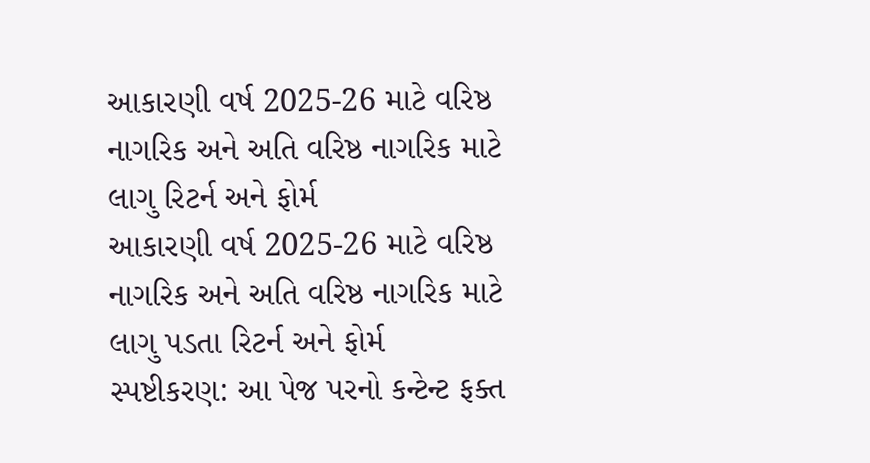આકારણી વર્ષ 2025-26 માટે વરિષ્ઠ નાગરિક અને અતિ વરિષ્ઠ નાગરિક માટે લાગુ રિટર્ન અને ફોર્મ
આકારણી વર્ષ 2025-26 માટે વરિષ્ઠ નાગરિક અને અતિ વરિષ્ઠ નાગરિક માટે લાગુ પડતા રિટર્ન અને ફોર્મ
સ્પષ્ટીકરણ: આ પેજ પરનો કન્ટેન્ટ ફક્ત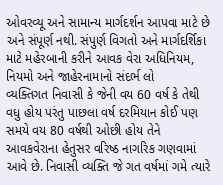ઓવરવ્યૂ અને સામાન્ય માર્ગદર્શન આપવા માટે છે અને સંપૂર્ણ નથી. સંપુર્ણ વિગતો અને માર્ગદર્શિકા માટે મહેરબાની કરીને આવક વેરા અધિનિયમ, નિયમો અને જાહેરનામાનો સંદર્ભ લો
વ્યક્તિગત નિવાસી કે જેની વય 60 વર્ષ કે તેથી વધુ હોય પરંતુ પાછલા વર્ષ દરમિયાન કોઈ પણ સમયે વય 80 વર્ષથી ઓછી હોય તેને આવકવેરાના હેતુસર વરિષ્ઠ નાગરિક ગણવામાં આવે છે. નિવાસી વ્યક્તિ જે ગત વર્ષમાં ગમે ત્યારે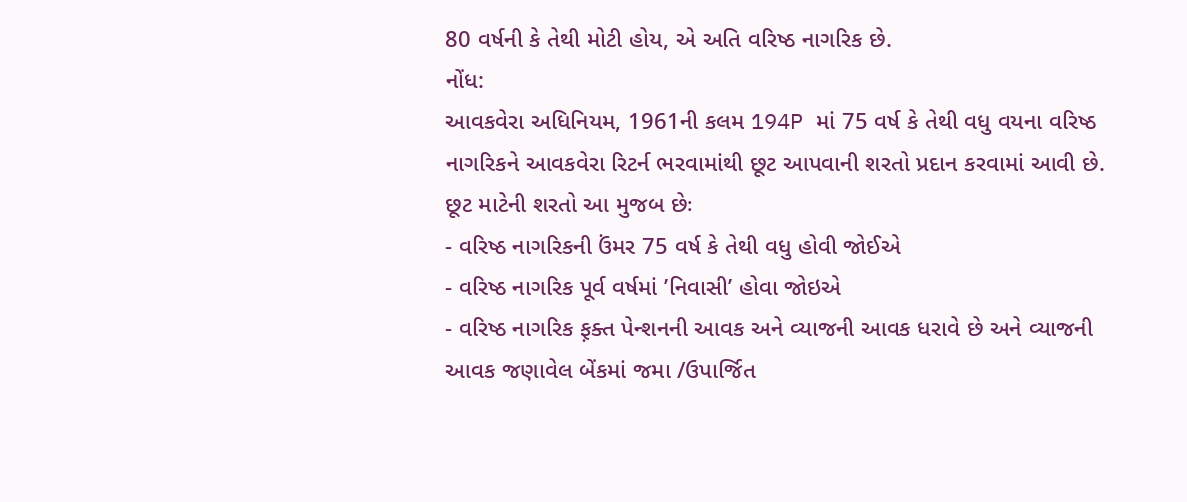80 વર્ષની કે તેથી મોટી હોય, એ અતિ વરિષ્ઠ નાગરિક છે.
નોંધ:
આવકવેરા અધિનિયમ, 1961ની કલમ 194P માં 75 વર્ષ કે તેથી વધુ વયના વરિષ્ઠ નાગરિકને આવકવેરા રિટર્ન ભરવામાંથી છૂટ આપવાની શરતો પ્રદાન કરવામાં આવી છે.
છૂટ માટેની શરતો આ મુજબ છેઃ
- વરિષ્ઠ નાગરિકની ઉંમર 75 વર્ષ કે તેથી વધુ હોવી જોઈએ
- વરિષ્ઠ નાગરિક પૂર્વ વર્ષમાં ’નિવાસી’ હોવા જોઇએ
- વરિષ્ઠ નાગરિક ફ઼ક્ત પેન્શનની આવક અને વ્યાજની આવક ધરાવે છે અને વ્યાજની આવક જણાવેલ બેંકમાં જમા /ઉપાર્જિત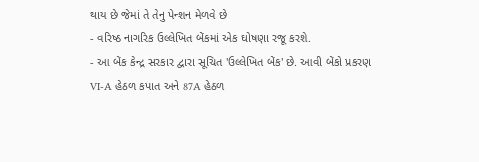થાય છે જેમાં તે તેનુ પેન્શન મેળવે છે
- વરિષ્ઠ નાગરિક ઉલ્લેખિત બેંકમાં એક ઘોષણા રજૂ કરશે.
- આ બેંક કેન્દ્ર સરકાર દ્વારા સૂચિત 'ઉલ્લેખિત બેંક' છે. આવી બેંકો પ્રકરણ VI-A હેઠળ કપાત અને 87A હેઠળ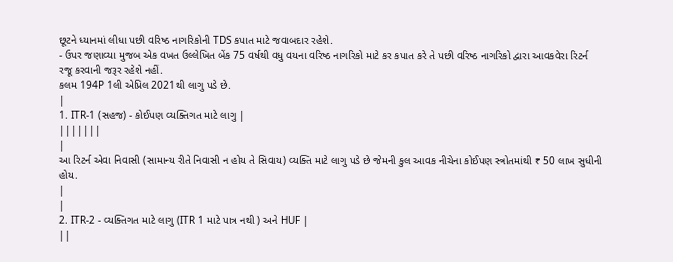છૂટને ધ્યાનમાં લીધા પછી વરિષ્ઠ નાગરિકોની TDS કપાત માટે જવાબદાર રહેશે.
- ઉપર જણાવ્યા મુજબ એક વખત ઉલ્લેખિત બેંક 75 વર્ષથી વધુ વયના વરિષ્ઠ નાગરિકો માટે કર કપાત કરે તે પછી વરિષ્ઠ નાગરિકો દ્વારા આવકવેરા રિટર્ન રજૂ કરવાની જરૂર રહેશે નહીં.
કલમ 194P 1લી એપ્રિલ 2021થી લાગુ પડે છે.
|
1. ITR-1 (સહજ) - કોઈપણ વ્યક્તિગત માટે લાગુ |
|||||||
|
આ રિટર્ન એવા નિવાસી (સામાન્ય રીતે નિવાસી ન હોય તે સિવાય) વ્યક્તિ માટે લાગુ પડે છે જેમની કુલ આવક નીચેના કોઈપણ સ્ત્રોતમાંથી ₹ 50 લાખ સુધીની હોય.
|
|
2. ITR-2 - વ્યક્તિગત માટે લાગુ (ITR 1 માટે પાત્ર નથી ) અને HUF |
||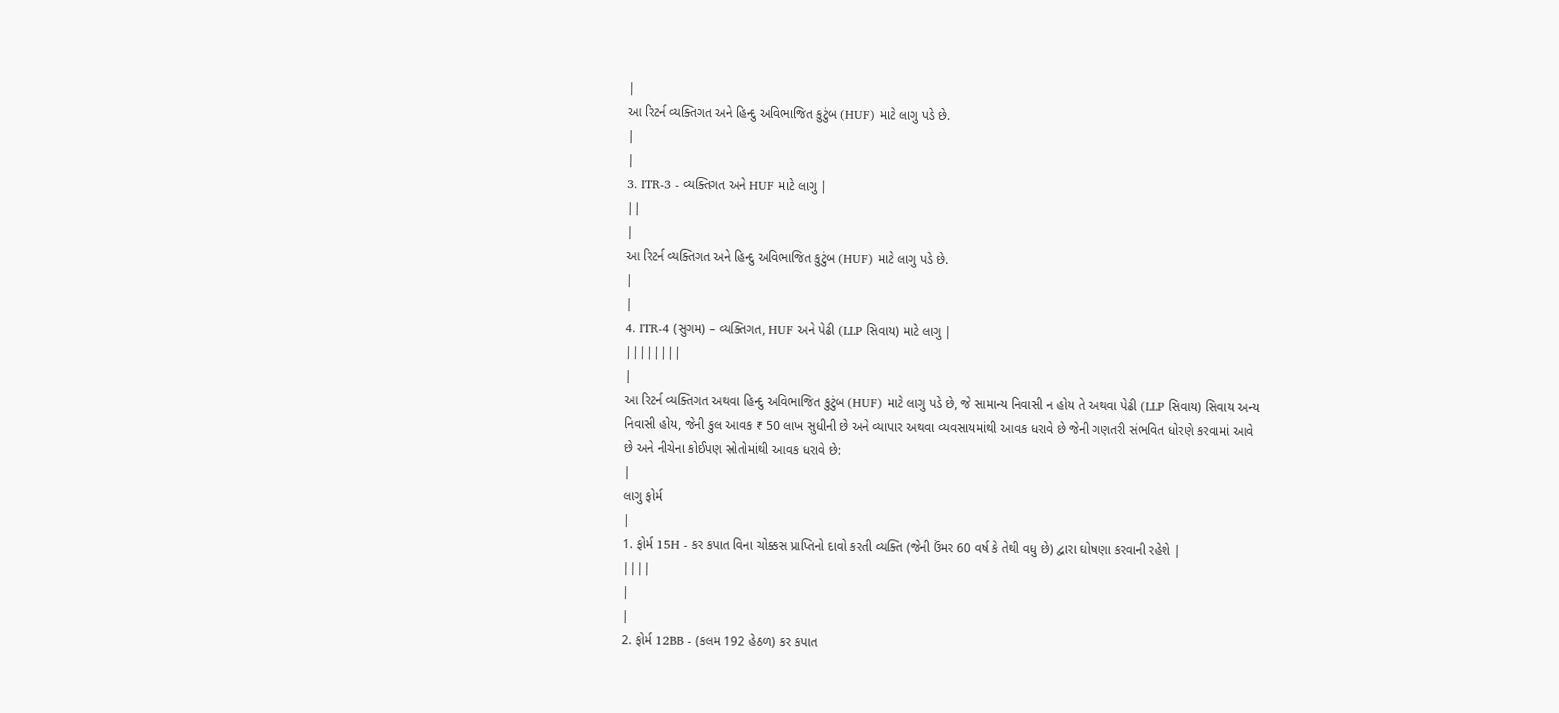|
આ રિટર્ન વ્યક્તિગત અને હિન્દુ અવિભાજિત કુટુંબ (HUF) માટે લાગુ પડે છે.
|
|
3. ITR-3 - વ્યક્તિગત અને HUF માટે લાગુ |
||
|
આ રિટર્ન વ્યક્તિગત અને હિન્દુ અવિભાજિત કુટુંબ (HUF) માટે લાગુ પડે છે.
|
|
4. ITR-4 (સુગમ) – વ્યક્તિગત, HUF અને પેઢી (LLP સિવાય) માટે લાગુ |
||||||||
|
આ રિટર્ન વ્યક્તિગત અથવા હિન્દુ અવિભાજિત કુટુંબ (HUF) માટે લાગુ પડે છે, જે સામાન્ય નિવાસી ન હોય તે અથવા પેઢી (LLP સિવાય) સિવાય અન્ય નિવાસી હોય, જેની કુલ આવક ₹ 50 લાખ સુધીની છે અને વ્યાપાર અથવા વ્યવસાયમાંથી આવક ધરાવે છે જેની ગણતરી સંભવિત ધોરણે કરવામાં આવે છે અને નીચેના કોઈપણ સ્રોતોમાંથી આવક ધરાવે છે:
|
લાગુ ફોર્મ
|
1. ફોર્મ 15H - કર કપાત વિના ચોક્કસ પ્રાપ્તિનો દાવો કરતી વ્યક્તિ (જેની ઉંમર 60 વર્ષ કે તેથી વધુ છે) દ્વારા ઘોષણા કરવાની રહેશે |
||||
|
|
2. ફોર્મ 12BB - (કલમ 192 હેઠળ) કર કપાત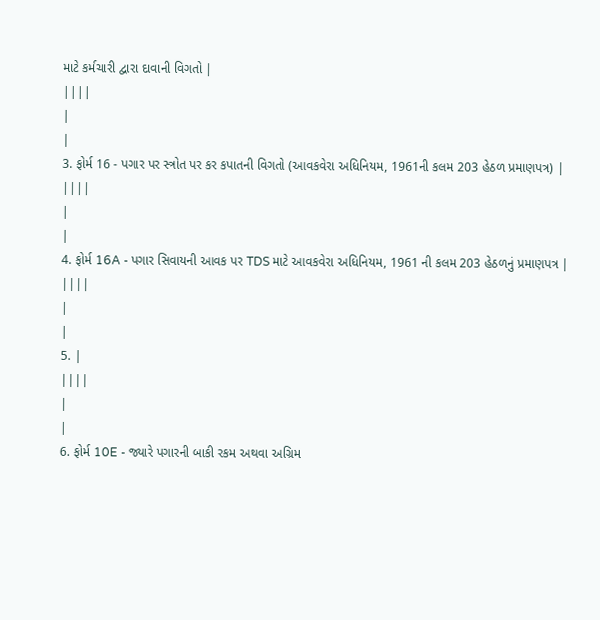માટે કર્મચારી દ્વારા દાવાની વિગતો |
||||
|
|
3. ફોર્મ 16 - પગાર પર સ્ત્રોત પર કર કપાતની વિગતો (આવકવેરા અધિનિયમ, 1961ની કલમ 203 હેઠળ પ્રમાણપત્ર) |
||||
|
|
4. ફોર્મ 16A - પગાર સિવાયની આવક પર TDS માટે આવકવેરા અધિનિયમ, 1961 ની કલમ 203 હેઠળનું પ્રમાણપત્ર |
||||
|
|
5. |
||||
|
|
6. ફોર્મ 10E - જ્યારે પગારની બાકી રકમ અથવા અગ્રિમ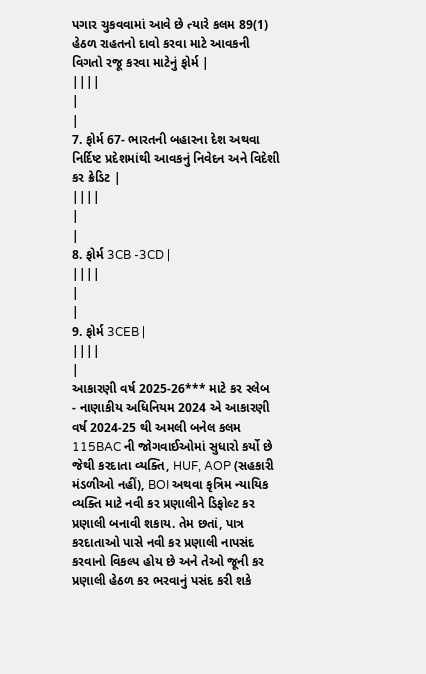પગાર ચુકવવામાં આવે છે ત્યારે કલમ 89(1) હેઠળ રાહતનો દાવો કરવા માટે આવકની વિગતો રજૂ કરવા માટેનું ફોર્મ |
||||
|
|
7. ફોર્મ 67- ભારતની બહારના દેશ અથવા નિર્દિષ્ટ પ્રદેશમાંથી આવકનું નિવેદન અને વિદેશી કર ક્રેડિટ |
||||
|
|
8. ફોર્મ 3CB -3CD |
||||
|
|
9. ફોર્મ 3CEB |
||||
|
આકારણી વર્ષ 2025-26*** માટે કર સ્લેબ
- નાણાકીય અધિનિયમ 2024 એ આકારણી વર્ષ 2024-25 થી અમલી બનેલ કલમ 115BAC ની જોગવાઈઓમાં સુધારો કર્યો છે જેથી કરદાતા વ્યક્તિ, HUF, AOP (સહકારી મંડળીઓ નહીં), BOI અથવા કૃત્રિમ ન્યાયિક વ્યક્તિ માટે નવી કર પ્રણાલીને ડિફોલ્ટ કર પ્રણાલી બનાવી શકાય. તેમ છતાં, પાત્ર કરદાતાઓ પાસે નવી કર પ્રણાલી નાપસંદ કરવાનો વિકલ્પ હોય છે અને તેઓ જૂની કર પ્રણાલી હેઠળ કર ભરવાનું પસંદ કરી શકે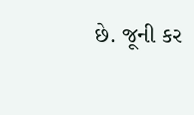છે. જૂની કર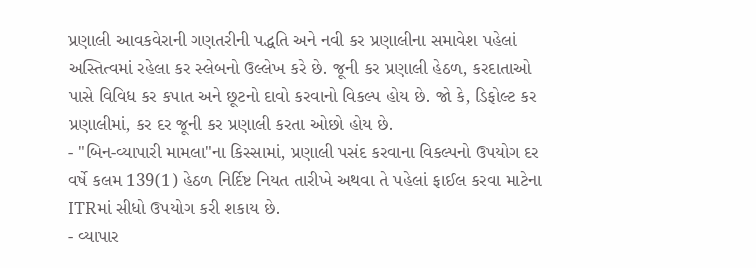પ્રણાલી આવકવેરાની ગણતરીની પદ્ધતિ અને નવી કર પ્રણાલીના સમાવેશ પહેલાં અસ્તિત્વમાં રહેલા કર સ્લેબનો ઉલ્લેખ કરે છે. જૂની કર પ્રણાલી હેઠળ, કરદાતાઓ પાસે વિવિધ કર કપાત અને છૂટનો દાવો કરવાનો વિકલ્પ હોય છે. જો કે, ડિફોલ્ટ કર પ્રણાલીમાં, કર દર જૂની કર પ્રણાલી કરતા ઓછો હોય છે.
- "બિન-વ્યાપારી મામલા"ના કિસ્સામાં, પ્રણાલી પસંદ કરવાના વિકલ્પનો ઉપયોગ દર વર્ષે કલમ 139(1) હેઠળ નિર્દિષ્ટ નિયત તારીખે અથવા તે પહેલાં ફાઈલ કરવા માટેના ITRમાં સીધો ઉપયોગ કરી શકાય છે.
- વ્યાપાર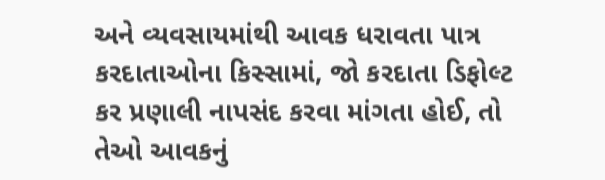અને વ્યવસાયમાંથી આવક ધરાવતા પાત્ર કરદાતાઓના કિસ્સામાં, જો કરદાતા ડિફોલ્ટ કર પ્રણાલી નાપસંદ કરવા માંગતા હોઈ, તો તેઓ આવકનું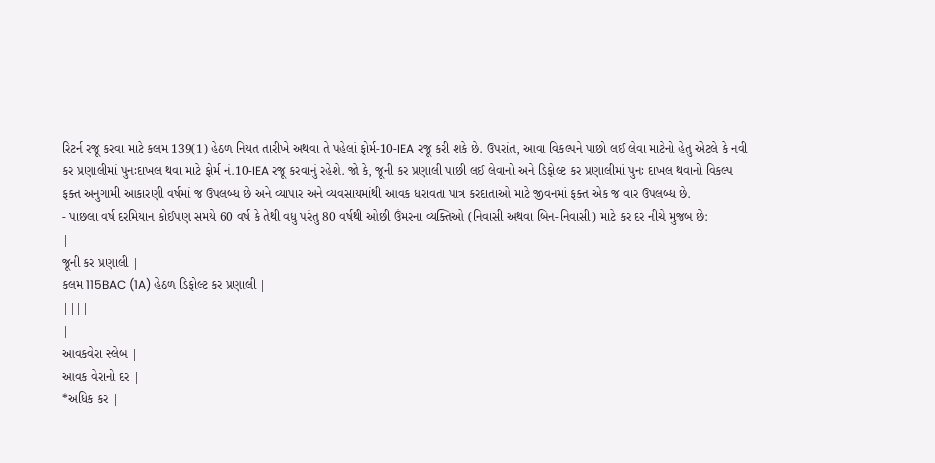રિટર્ન રજૂ કરવા માટે કલમ 139(1) હેઠળ નિયત તારીખે અથવા તે પહેલાં ફોર્મ-10-IEA રજૂ કરી શકે છે. ઉપરાંત, આવા વિકલ્પને પાછો લઈ લેવા માટેનો હેતુ એટલે કે નવી કર પ્રણાલીમાં પુનઃદાખલ થવા માટે ફોર્મ નં.10-IEA રજૂ કરવાનું રહેશે. જો કે, જૂની કર પ્રણાલી પાછી લઈ લેવાનો અને ડિફોલ્ટ કર પ્રણાલીમાં પુનઃ દાખલ થવાનો વિકલ્પ ફક્ત અનુગામી આકારણી વર્ષમાં જ ઉપલબ્ધ છે અને વ્યાપાર અને વ્યવસાયમાંથી આવક ધરાવતા પાત્ર કરદાતાઓ માટે જીવનમાં ફક્ત એક જ વાર ઉપલબ્ધ છે.
- પાછલા વર્ષ દરમિયાન કોઈપણ સમયે 60 વર્ષ કે તેથી વધુ પરંતુ 80 વર્ષથી ઓછી ઉંમરના વ્યક્તિઓ (નિવાસી અથવા બિન-નિવાસી) માટે કર દર નીચે મુજબ છે:
|
જૂની કર પ્રણાલી |
કલમ 115BAC (1A) હેઠળ ડિફોલ્ટ કર પ્રણાલી |
||||
|
આવકવેરા સ્લેબ |
આવક વેરાનો દર |
*અધિક કર |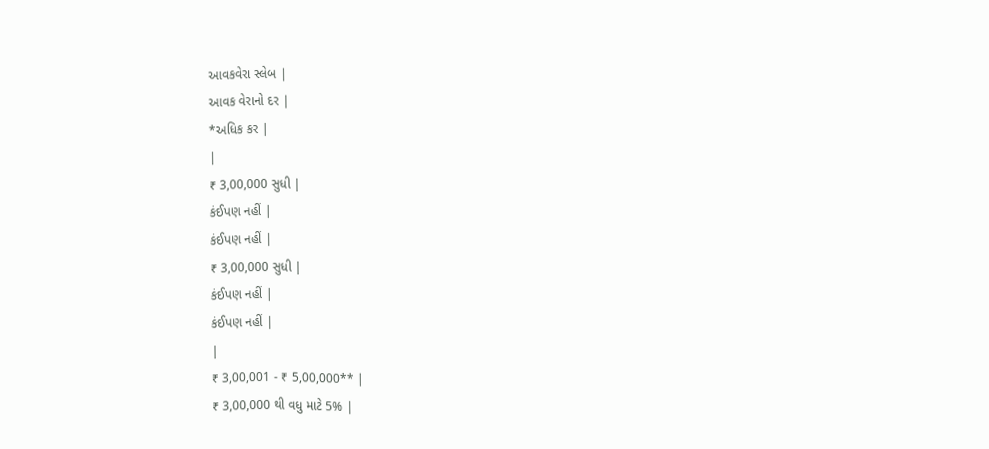આવકવેરા સ્લેબ |
આવક વેરાનો દર |
*અધિક કર |
|
₹ 3,00,000 સુધી |
કંઈપણ નહીં |
કંઈપણ નહીં |
₹ 3,00,000 સુધી |
કંઈપણ નહીં |
કંઈપણ નહીં |
|
₹ 3,00,001 - ₹ 5,00,000** |
₹ 3,00,000 થી વધુ માટે 5% |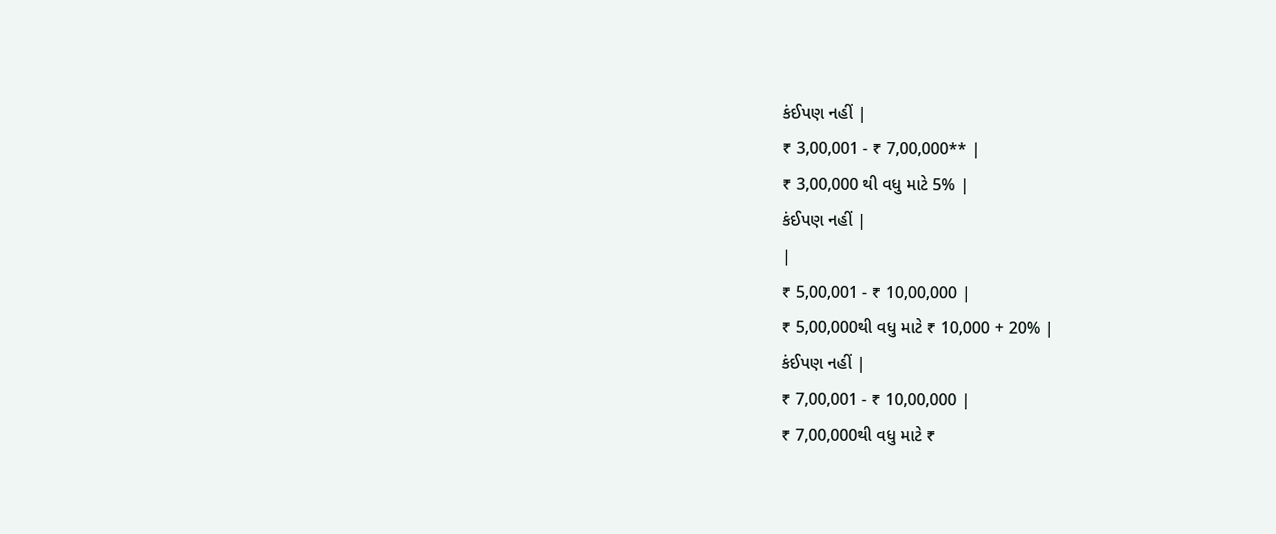કંઈપણ નહીં |
₹ 3,00,001 - ₹ 7,00,000** |
₹ 3,00,000 થી વધુ માટે 5% |
કંઈપણ નહીં |
|
₹ 5,00,001 - ₹ 10,00,000 |
₹ 5,00,000થી વધુ માટે ₹ 10,000 + 20% |
કંઈપણ નહીં |
₹ 7,00,001 - ₹ 10,00,000 |
₹ 7,00,000થી વધુ માટે ₹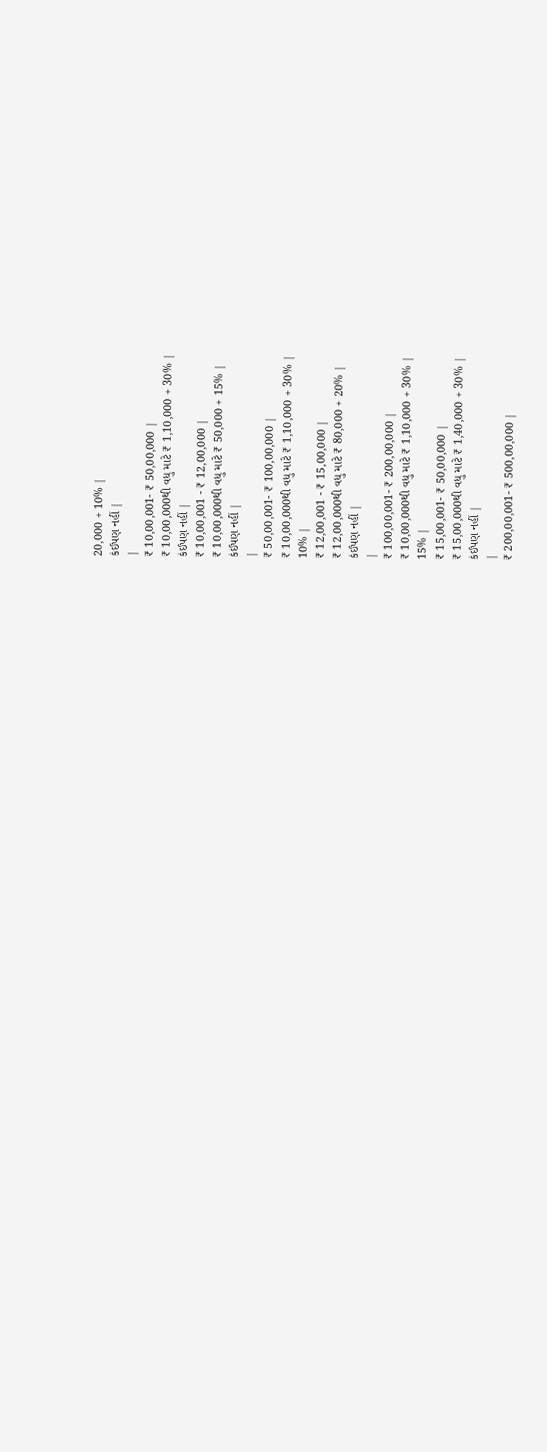20,000 + 10% |
કંઈપણ નહીં |
|
₹ 10,00,001- ₹ 50,00,000 |
₹ 10,00,000થી વધુ માટે ₹ 1,10,000 + 30% |
કંઈપણ નહીં |
₹ 10,00,001 - ₹ 12,00,000 |
₹ 10,00,000થી વધુ માટે ₹ 50,000 + 15% |
કંઈપણ નહીં |
|
₹ 50,00,001- ₹ 100,00,000 |
₹ 10,00,000થી વધુ માટે ₹ 1,10,000 + 30% |
10% |
₹ 12,00,001 - ₹ 15,00,000 |
₹ 12,00,000થી વધુ માટે ₹ 80,000 + 20% |
કંઈપણ નહીં |
|
₹ 100,00,001- ₹ 200,00,000 |
₹ 10,00,000થી વધુ માટે ₹ 1,10,000 + 30% |
15% |
₹ 15,00,001- ₹ 50,00,000 |
₹ 15,00,000થી વધુ માટે ₹ 1,40,000 + 30% |
કંઈપણ નહીં |
|
₹ 200,00,001- ₹ 500,00,000 |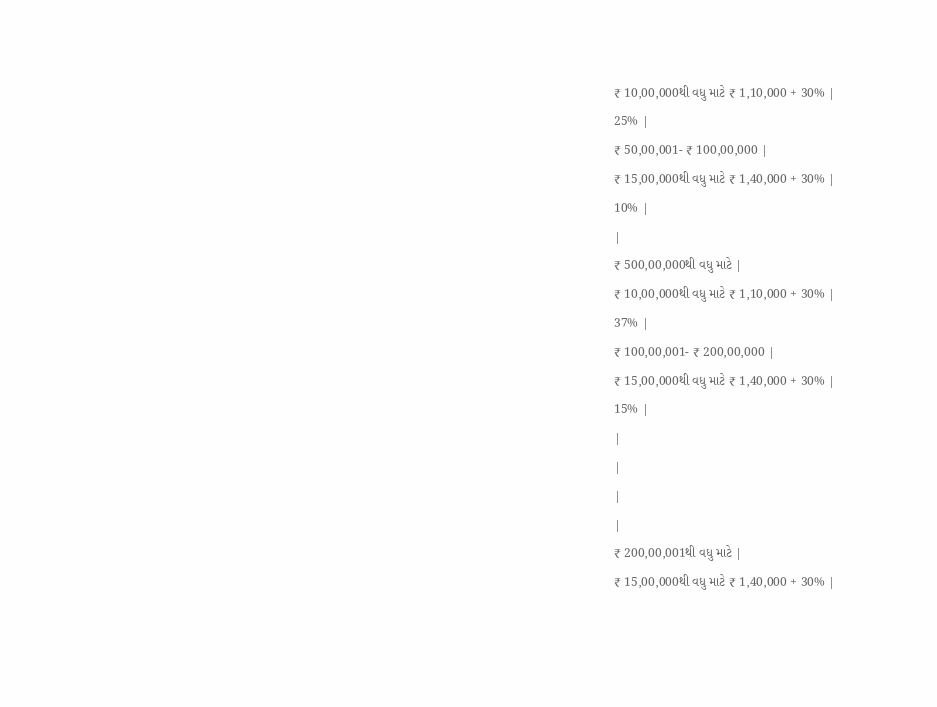₹ 10,00,000થી વધુ માટે ₹ 1,10,000 + 30% |
25% |
₹ 50,00,001- ₹ 100,00,000 |
₹ 15,00,000થી વધુ માટે ₹ 1,40,000 + 30% |
10% |
|
₹ 500,00,000થી વધુ માટે |
₹ 10,00,000થી વધુ માટે ₹ 1,10,000 + 30% |
37% |
₹ 100,00,001- ₹ 200,00,000 |
₹ 15,00,000થી વધુ માટે ₹ 1,40,000 + 30% |
15% |
|
|
|
|
₹ 200,00,001થી વધુ માટે |
₹ 15,00,000થી વધુ માટે ₹ 1,40,000 + 30% |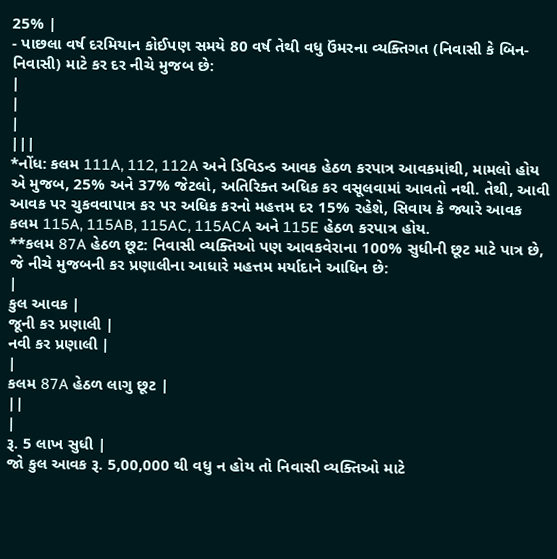25% |
- પાછલા વર્ષ દરમિયાન કોઈપણ સમયે 80 વર્ષ તેથી વધુ ઉંમરના વ્યક્તિગત (નિવાસી કે બિન-નિવાસી) માટે કર દર નીચે મુજબ છે:
|
|
|
|||
*નોંધ: કલમ 111A, 112, 112A અને ડિવિડન્ડ આવક હેઠળ કરપાત્ર આવકમાંથી, મામલો હોય એ મુજબ, 25% અને 37% જેટલો, અતિરિક્ત અધિક કર વસૂલવામાં આવતો નથી. તેથી, આવી આવક પર ચુકવવાપાત્ર કર પર અધિક કરનો મહત્તમ દર 15% રહેશે, સિવાય કે જ્યારે આવક કલમ 115A, 115AB, 115AC, 115ACA અને 115E હેઠળ કરપાત્ર હોય.
**કલમ 87A હેઠળ છૂટ: નિવાસી વ્યક્તિઓ પણ આવકવેરાના 100% સુધીની છૂટ માટે પાત્ર છે, જે નીચે મુજબની કર પ્રણાલીના આધારે મહત્તમ મર્યાદાને આધિન છે:
|
કુલ આવક |
જૂની કર પ્રણાલી |
નવી કર પ્રણાલી |
|
કલમ 87A હેઠળ લાગુ છૂટ |
||
|
રૂ. 5 લાખ સુધી |
જો કુલ આવક રૂ. 5,00,000 થી વધુ ન હોય તો નિવાસી વ્યક્તિઓ માટે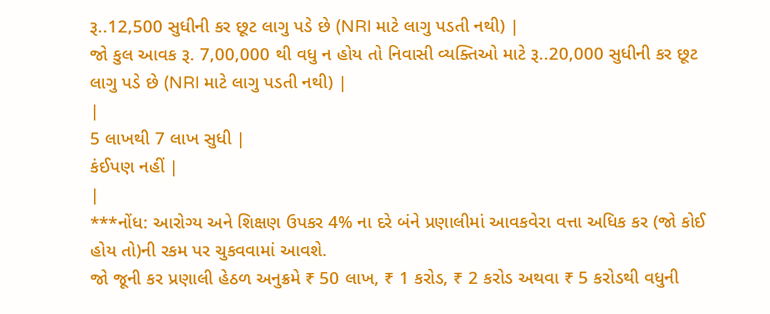રૂ..12,500 સુધીની કર છૂટ લાગુ પડે છે (NRI માટે લાગુ પડતી નથી) |
જો કુલ આવક રૂ. 7,00,000 થી વધુ ન હોય તો નિવાસી વ્યક્તિઓ માટે રૂ..20,000 સુધીની કર છૂટ લાગુ પડે છે (NRI માટે લાગુ પડતી નથી) |
|
5 લાખથી 7 લાખ સુધી |
કંઈપણ નહીં |
|
***નોંધ: આરોગ્ય અને શિક્ષણ ઉપકર 4% ના દરે બંને પ્રણાલીમાં આવકવેરા વત્તા અધિક કર (જો કોઈ હોય તો)ની રકમ પર ચુકવવામાં આવશે.
જો જૂની કર પ્રણાલી હેઠળ અનુક્રમે ₹ 50 લાખ, ₹ 1 કરોડ, ₹ 2 કરોડ અથવા ₹ 5 કરોડથી વધુની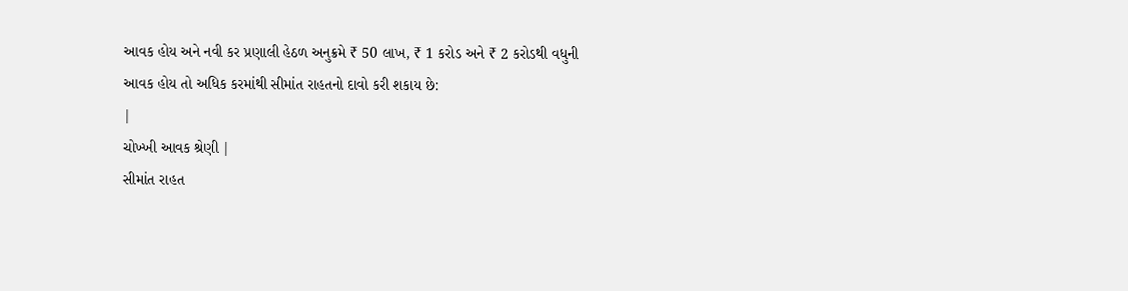આવક હોય અને નવી કર પ્રણાલી હેઠળ અનુક્રમે ₹ 50 લાખ, ₹ 1 કરોડ અને ₹ 2 કરોડથી વધુની આવક હોય તો અધિક કરમાંથી સીમાંત રાહતનો દાવો કરી શકાય છે:
|
ચોખ્ખી આવક શ્રેણી |
સીમાંત રાહત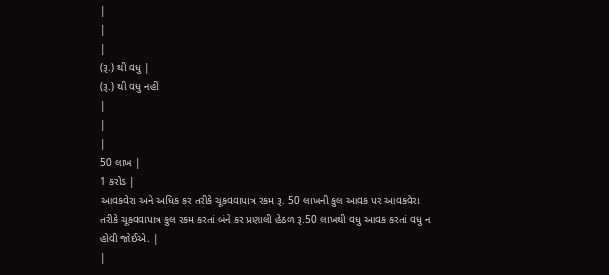|
|
|
(રૂ.) થી વધુ |
(રૂ.) થી વધુ નહીં
|
|
|
50 લાખ |
1 કરોડ |
આવકવેરા અને અધિક કર તરીકે ચૂકવવાપાત્ર રકમ રૂ. 50 લાખની કુલ આવક પર આવકવેરા તરીકે ચૂકવવાપાત્ર કુલ રકમ કરતાં બંને કર પ્રણાલી હેઠળ રૂ.50 લાખથી વધુ આવક કરતાં વધુ ન હોવી જોઈએ. |
|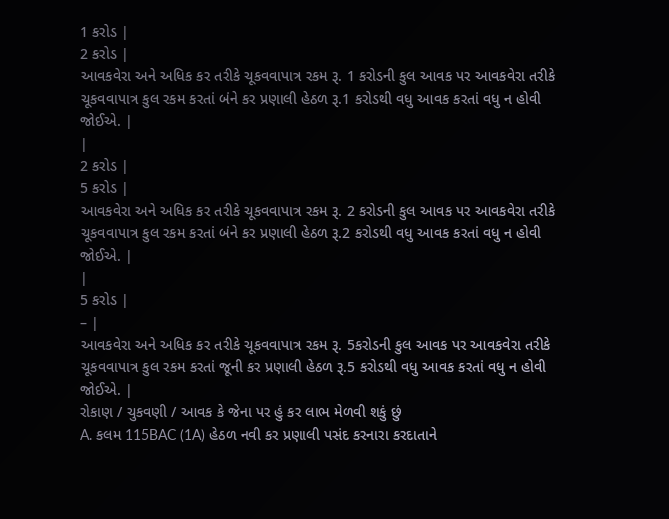1 કરોડ |
2 કરોડ |
આવકવેરા અને અધિક કર તરીકે ચૂકવવાપાત્ર રકમ રૂ. 1 કરોડની કુલ આવક પર આવકવેરા તરીકે ચૂકવવાપાત્ર કુલ રકમ કરતાં બંને કર પ્રણાલી હેઠળ રૂ.1 કરોડથી વધુ આવક કરતાં વધુ ન હોવી જોઈએ. |
|
2 કરોડ |
5 કરોડ |
આવકવેરા અને અધિક કર તરીકે ચૂકવવાપાત્ર રકમ રૂ. 2 કરોડની કુલ આવક પર આવકવેરા તરીકે ચૂકવવાપાત્ર કુલ રકમ કરતાં બંને કર પ્રણાલી હેઠળ રૂ.2 કરોડથી વધુ આવક કરતાં વધુ ન હોવી જોઈએ. |
|
5 કરોડ |
– |
આવકવેરા અને અધિક કર તરીકે ચૂકવવાપાત્ર રકમ રૂ. 5કરોડની કુલ આવક પર આવકવેરા તરીકે ચૂકવવાપાત્ર કુલ રકમ કરતાં જૂની કર પ્રણાલી હેઠળ રૂ.5 કરોડથી વધુ આવક કરતાં વધુ ન હોવી જોઈએ. |
રોકાણ / ચુકવણી / આવક કે જેના પર હું કર લાભ મેળવી શકું છું
A. કલમ 115BAC (1A) હેઠળ નવી કર પ્રણાલી પસંદ કરનારા કરદાતાને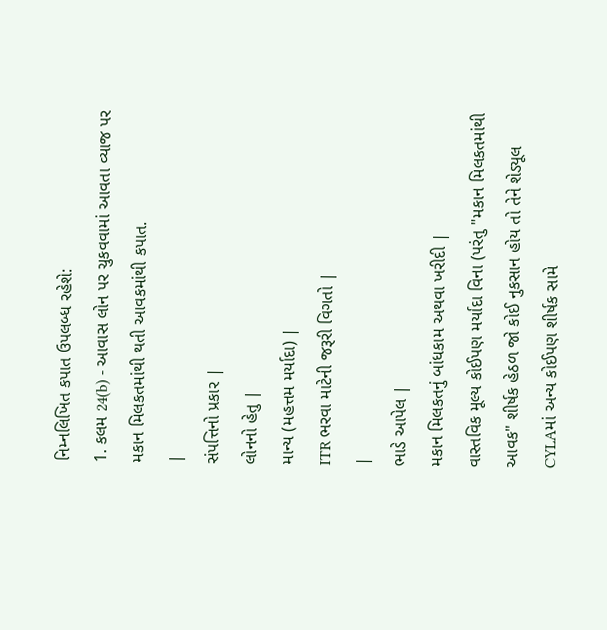નિમ્નલિખિત કપાત ઉપલબ્ધ રહેશે:
1. કલમ 24(b) - આવાસ લોન પર ચુકવવામાં આવતા વ્યાજ પર મકાન મિલકતમાંથી થતી આવકમાંથી કપાત.
|
સંપત્તિનો પ્રકાર |
લોનનો હેતુ |
માન્ય (મહત્તમ મર્યાદા) |
ITR ભરવા માટેની જરૂરી વિગતો |
|
ભાડે આપેલ |
મકાન મિલકતનું બાંધકામ અથવા ખરીદી |
વાસ્તવિક મૂલ્ય કોઈપણ મર્યાદા વિના (પરંતુ "મકાન મિલકતમાંથી આવક" શીર્ષક હેઠળ જો કોઈ નુકસાન હોય તો તેને શેડ્યૂલ CYLAમાં અન્ય કોઈપણ શીર્ષક સામે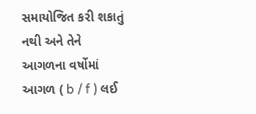સમાયોજિત કરી શકાતું નથી અને તેને આગળના વર્ષોમાં આગળ ( b / f ) લઈ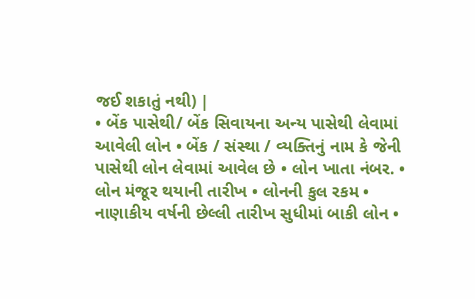જઈ શકાતું નથી) |
• બેંક પાસેથી/ બેંક સિવાયના અન્ય પાસેથી લેવામાં આવેલી લોન • બેંક / સંસ્થા / વ્યક્તિનું નામ કે જેની પાસેથી લોન લેવામાં આવેલ છે • લોન ખાતા નંબર. • લોન મંજૂર થયાની તારીખ • લોનની કુલ રકમ • નાણાકીય વર્ષની છેલ્લી તારીખ સુધીમાં બાકી લોન •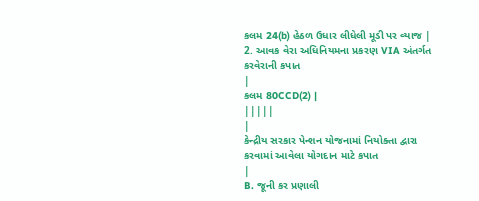કલમ 24(b) હેઠળ ઉધાર લીધેલી મૂડી પર વ્યાજ |
2. આવક વેરા અધિનિયમના પ્રકરણ VIA અંતર્ગત કરવેરાની કપાત
|
કલમ 80CCD(2) |
|||||
|
કેન્દ્રીય સરકાર પેન્શન યોજનામાં નિયોક્તા દ્વારા કરવામાં આવેલા યોગદાન માટે કપાત
|
B. જૂની કર પ્રણાલી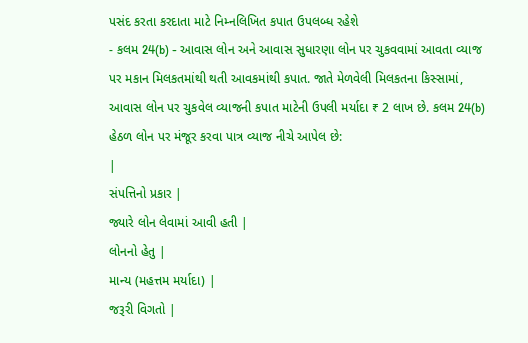પસંદ કરતા કરદાતા માટે નિમ્નલિખિત કપાત ઉપલબ્ધ રહેશે
- કલમ 24(b) - આવાસ લોન અને આવાસ સુધારણા લોન પર ચુકવવામાં આવતા વ્યાજ પર મકાન મિલકતમાંથી થતી આવકમાંથી કપાત. જાતે મેળવેલી મિલકતના કિસ્સામાં, આવાસ લોન પર ચુકવેલ વ્યાજની કપાત માટેની ઉપલી મર્યાદા ₹ 2 લાખ છે. કલમ 24(b) હેઠળ લોન પર મંજૂર કરવા પાત્ર વ્યાજ નીચે આપેલ છે:
|
સંપત્તિનો પ્રકાર |
જ્યારે લોન લેવામાં આવી હતી |
લોનનો હેતુ |
માન્ય (મહત્તમ મર્યાદા) |
જરૂરી વિગતો |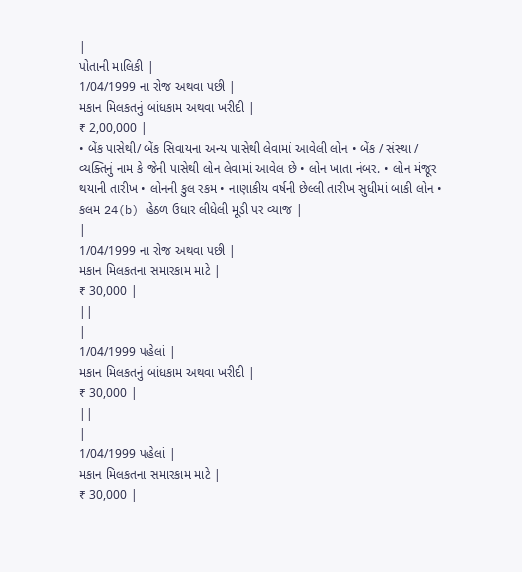|
પોતાની માલિકી |
1/04/1999 ના રોજ અથવા પછી |
મકાન મિલકતનું બાંધકામ અથવા ખરીદી |
₹ 2,00,000 |
• બેંક પાસેથી/ બેંક સિવાયના અન્ય પાસેથી લેવામાં આવેલી લોન • બેંક / સંસ્થા / વ્યક્તિનું નામ કે જેની પાસેથી લોન લેવામાં આવેલ છે • લોન ખાતા નંબર. • લોન મંજૂર થયાની તારીખ • લોનની કુલ રકમ • નાણાકીય વર્ષની છેલ્લી તારીખ સુધીમાં બાકી લોન • કલમ 24(b) હેઠળ ઉધાર લીધેલી મૂડી પર વ્યાજ |
|
1/04/1999 ના રોજ અથવા પછી |
મકાન મિલકતના સમારકામ માટે |
₹ 30,000 |
||
|
1/04/1999 પહેલાં |
મકાન મિલકતનું બાંધકામ અથવા ખરીદી |
₹ 30,000 |
||
|
1/04/1999 પહેલાં |
મકાન મિલકતના સમારકામ માટે |
₹ 30,000 |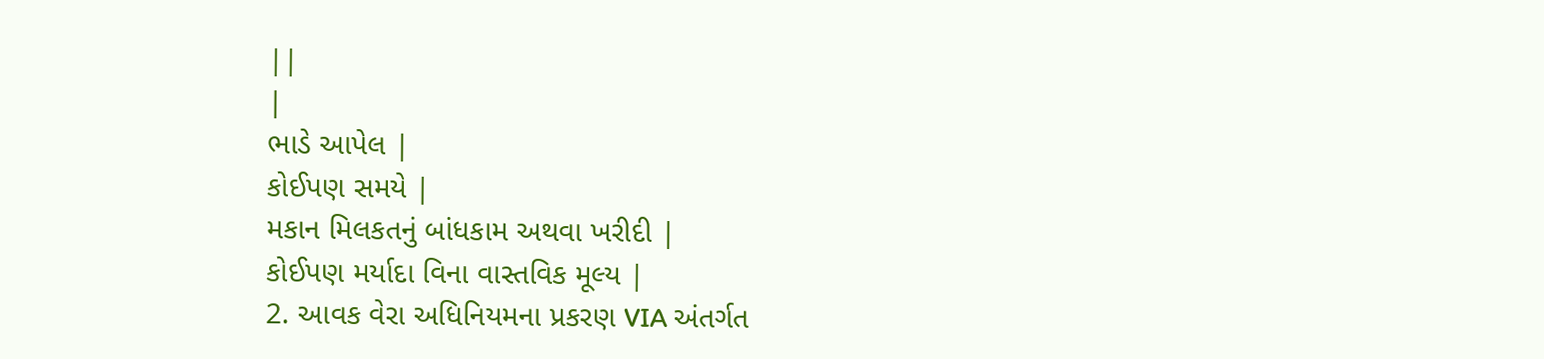||
|
ભાડે આપેલ |
કોઈપણ સમયે |
મકાન મિલકતનું બાંધકામ અથવા ખરીદી |
કોઈપણ મર્યાદા વિના વાસ્તવિક મૂલ્ય |
2. આવક વેરા અધિનિયમના પ્રકરણ VIA અંતર્ગત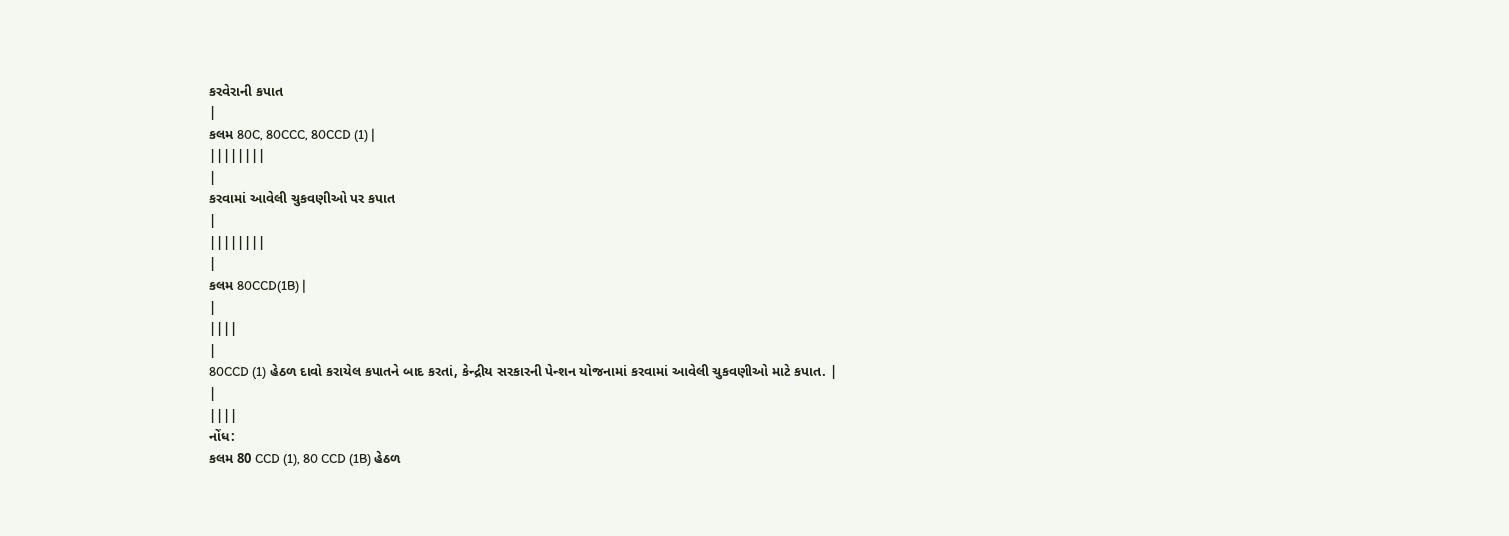કરવેરાની કપાત
|
કલમ 80C, 80CCC, 80CCD (1) |
||||||||
|
કરવામાં આવેલી ચુકવણીઓ પર કપાત
|
||||||||
|
કલમ 80CCD(1B) |
|
||||
|
80CCD (1) હેઠળ દાવો કરાયેલ કપાતને બાદ કરતાં, કેન્દ્રીય સરકારની પેન્શન યોજનામાં કરવામાં આવેલી ચુકવણીઓ માટે કપાત. |
|
||||
નોંધ:
કલમ 80 CCD (1), 80 CCD (1B) હેઠળ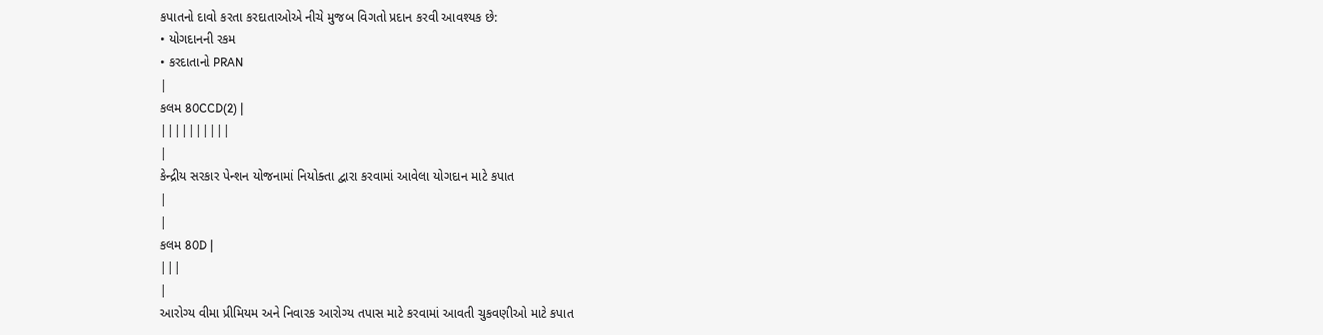કપાતનો દાવો કરતા કરદાતાઓએ નીચે મુજબ વિગતો પ્રદાન કરવી આવશ્યક છે:
• યોગદાનની રકમ
• કરદાતાનો PRAN
|
કલમ 80CCD(2) |
||||||||||
|
કેન્દ્રીય સરકાર પેન્શન યોજનામાં નિયોક્તા દ્વારા કરવામાં આવેલા યોગદાન માટે કપાત
|
|
કલમ 80D |
|||
|
આરોગ્ય વીમા પ્રીમિયમ અને નિવારક આરોગ્ય તપાસ માટે કરવામાં આવતી ચુકવણીઓ માટે કપાત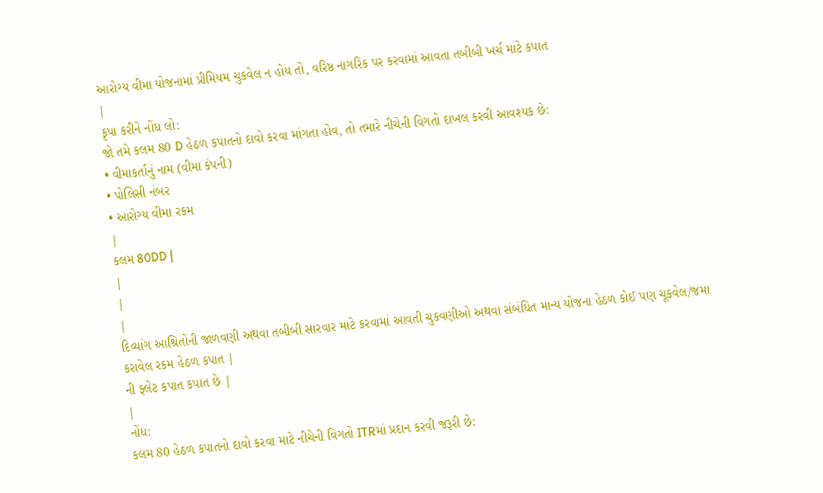આરોગ્ય વીમા યોજનામાં પ્રીમિયમ ચુકવેલ ન હોય તો, વરિષ્ઠ નાગરિક પર કરવામાં આવતા તબીબી ખર્ચ માટે કપાત
|
કૃપા કરીને નોંધ લો:
જો તમે કલમ 80 D હેઠળ કપાતનો દાવો કરવા માંગતા હોવ, તો તમારે નીચેની વિગતો દાખલ કરવી આવશ્યક છે:
• વીમાકર્તાનું નામ (વીમા કંપની)
• પોલિસી નંબર
• આરોગ્ય વીમા રકમ
|
કલમ 80DD |
|
|
|
દિવ્યાંગ આશ્રિતોની જાળવણી અથવા તબીબી સારવાર માટે કરવામાં આવતી ચુકવણીઓ અથવા સંબંધિત માન્ય યોજના હેઠળ કોઈ પણ ચૂકવેલ/જમા કરાવેલ રકમ હેઠળ કપાત |
ની ફ્લેટ કપાત કપાત છે |
|
નોંધ:
કલમ 80 હેઠળ કપાતનો દાવો કરવા માટે નીચેની વિગતો ITRમાં પ્રદાન કરવી જરૂરી છે: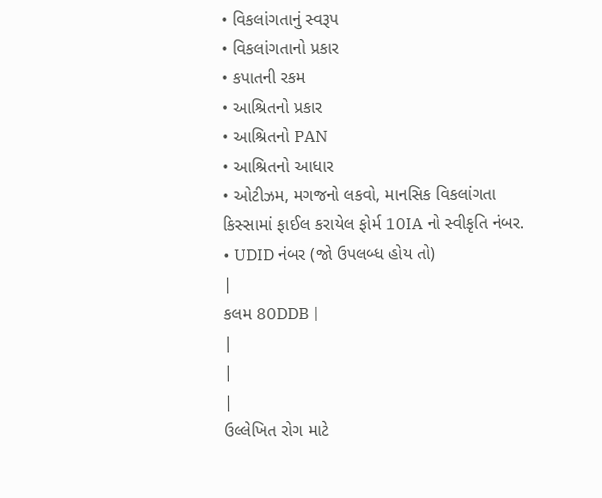• વિકલાંગતાનું સ્વરૂપ
• વિકલાંગતાનો પ્રકાર
• કપાતની રકમ
• આશ્રિતનો પ્રકાર
• આશ્રિતનો PAN
• આશ્રિતનો આધાર
• ઓટીઝમ, મગજનો લકવો, માનસિક વિકલાંગતા કિસ્સામાં ફાઈલ કરાયેલ ફોર્મ 10IA નો સ્વીકૃતિ નંબર.
• UDID નંબર (જો ઉપલબ્ધ હોય તો)
|
કલમ 80DDB |
|
|
|
ઉલ્લેખિત રોગ માટે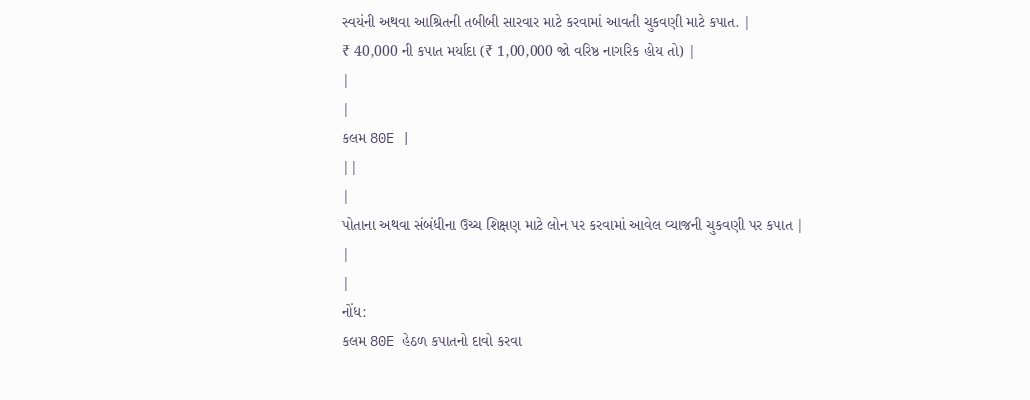સ્વયંની અથવા આશ્રિતની તબીબી સારવાર માટે કરવામાં આવતી ચુકવણી માટે કપાત. |
₹ 40,000 ની કપાત મર્યાદા (₹ 1,00,000 જો વરિષ્ઠ નાગરિક હોય તો) |
|
|
કલમ 80E |
||
|
પોતાના અથવા સંબંધીના ઉચ્ચ શિક્ષણ માટે લોન પર કરવામાં આવેલ વ્યાજની ચુકવણી પર કપાત |
|
|
નોંધ:
કલમ 80E હેઠળ કપાતનો દાવો કરવા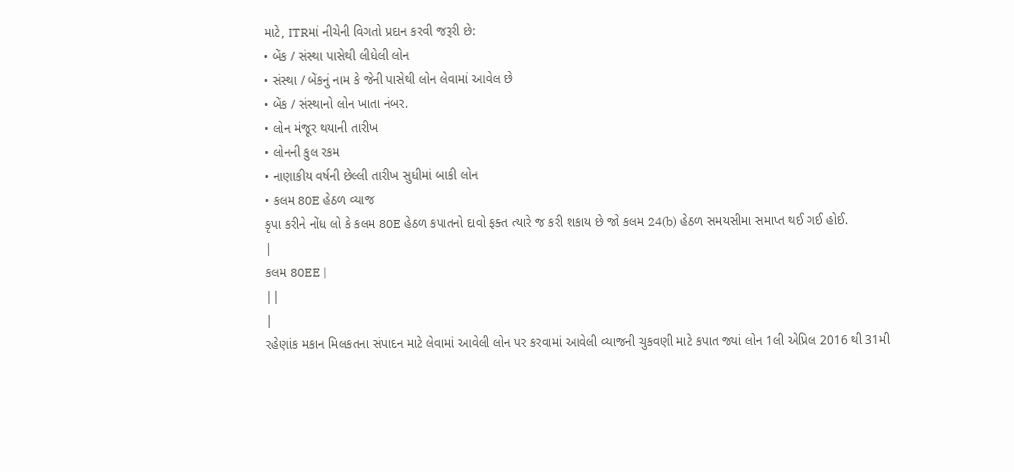માટે, ITRમાં નીચેની વિગતો પ્રદાન કરવી જરૂરી છે:
• બેંક / સંસ્થા પાસેથી લીધેલી લોન
• સંસ્થા / બેંકનું નામ કે જેની પાસેથી લોન લેવામાં આવેલ છે
• બેંક / સંસ્થાનો લોન ખાતા નંબર.
• લોન મંજૂર થયાની તારીખ
• લોનની કુલ રકમ
• નાણાકીય વર્ષની છેલ્લી તારીખ સુધીમાં બાકી લોન
• કલમ 80E હેઠળ વ્યાજ
કૃપા કરીને નોંધ લો કે કલમ 80E હેઠળ કપાતનો દાવો ફક્ત ત્યારે જ કરી શકાય છે જો કલમ 24(b) હેઠળ સમયસીમા સમાપ્ત થઈ ગઈ હોઈ.
|
કલમ 80EE |
||
|
રહેણાંક મકાન મિલકતના સંપાદન માટે લેવામાં આવેલી લોન પર કરવામાં આવેલી વ્યાજની ચુકવણી માટે કપાત જ્યાં લોન 1લી એપ્રિલ 2016 થી 31મી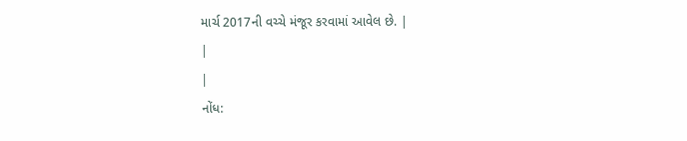માર્ચ 2017ની વચ્ચે મંજૂર કરવામાં આવેલ છે. |
|
|
નોંધ: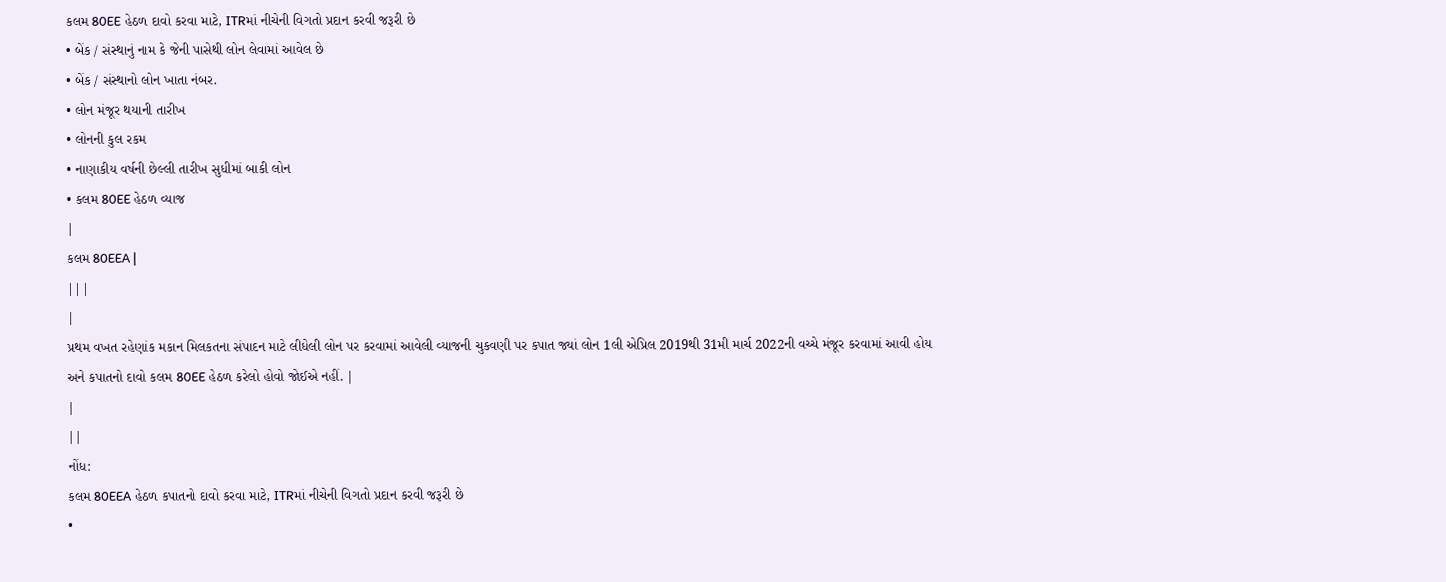કલમ 80EE હેઠળ દાવો કરવા માટે, ITRમાં નીચેની વિગતો પ્રદાન કરવી જરૂરી છે
• બેંક / સંસ્થાનું નામ કે જેની પાસેથી લોન લેવામાં આવેલ છે
• બેંક / સંસ્થાનો લોન ખાતા નંબર.
• લોન મંજૂર થયાની તારીખ
• લોનની કુલ રકમ
• નાણાકીય વર્ષની છેલ્લી તારીખ સુધીમાં બાકી લોન
• કલમ 80EE હેઠળ વ્યાજ
|
કલમ 80EEA |
|||
|
પ્રથમ વખત રહેણાંક મકાન મિલકતના સંપાદન માટે લીધેલી લોન પર કરવામાં આવેલી વ્યાજની ચુકવણી પર કપાત જ્યાં લોન 1લી એપ્રિલ 2019થી 31મી માર્ચ 2022ની વચ્ચે મંજૂર કરવામાં આવી હોય અને કપાતનો દાવો કલમ 80EE હેઠળ કરેલો હોવો જોઈએ નહીં. |
|
||
નોંધ:
કલમ 80EEA હેઠળ કપાતનો દાવો કરવા માટે, ITRમાં નીચેની વિગતો પ્રદાન કરવી જરૂરી છે
•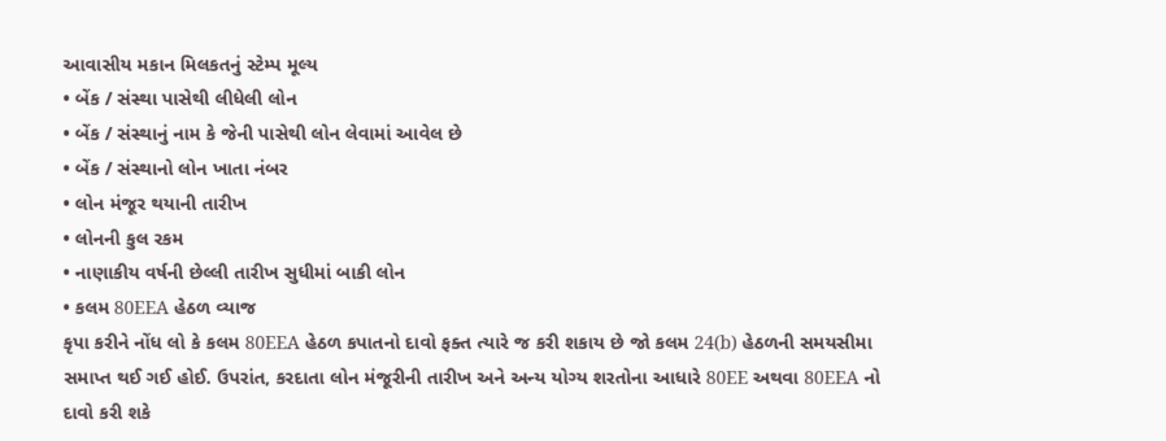આવાસીય મકાન મિલકતનું સ્ટેમ્પ મૂલ્ય
• બેંક / સંસ્થા પાસેથી લીધેલી લોન
• બેંક / સંસ્થાનું નામ કે જેની પાસેથી લોન લેવામાં આવેલ છે
• બેંક / સંસ્થાનો લોન ખાતા નંબર
• લોન મંજૂર થયાની તારીખ
• લોનની કુલ રકમ
• નાણાકીય વર્ષની છેલ્લી તારીખ સુધીમાં બાકી લોન
• કલમ 80EEA હેઠળ વ્યાજ
કૃપા કરીને નોંધ લો કે કલમ 80EEA હેઠળ કપાતનો દાવો ફક્ત ત્યારે જ કરી શકાય છે જો કલમ 24(b) હેઠળની સમયસીમા સમાપ્ત થઈ ગઈ હોઈ. ઉપરાંત, કરદાતા લોન મંજૂરીની તારીખ અને અન્ય યોગ્ય શરતોના આધારે 80EE અથવા 80EEA નો દાવો કરી શકે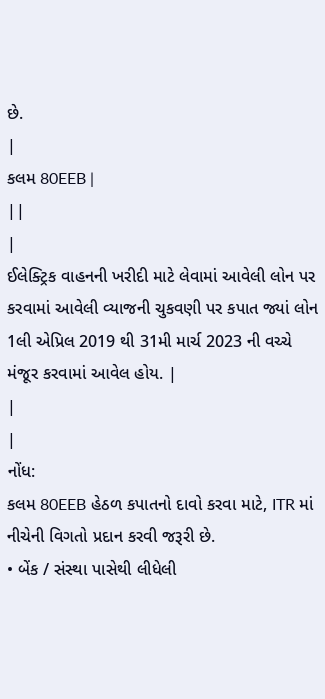છે.
|
કલમ 80EEB |
||
|
ઈલેક્ટ્રિક વાહનની ખરીદી માટે લેવામાં આવેલી લોન પર કરવામાં આવેલી વ્યાજની ચુકવણી પર કપાત જ્યાં લોન 1લી એપ્રિલ 2019 થી 31મી માર્ચ 2023 ની વચ્ચે મંજૂર કરવામાં આવેલ હોય. |
|
|
નોંધ:
કલમ 80EEB હેઠળ કપાતનો દાવો કરવા માટે, ITR માં નીચેની વિગતો પ્રદાન કરવી જરૂરી છે.
• બેંક / સંસ્થા પાસેથી લીધેલી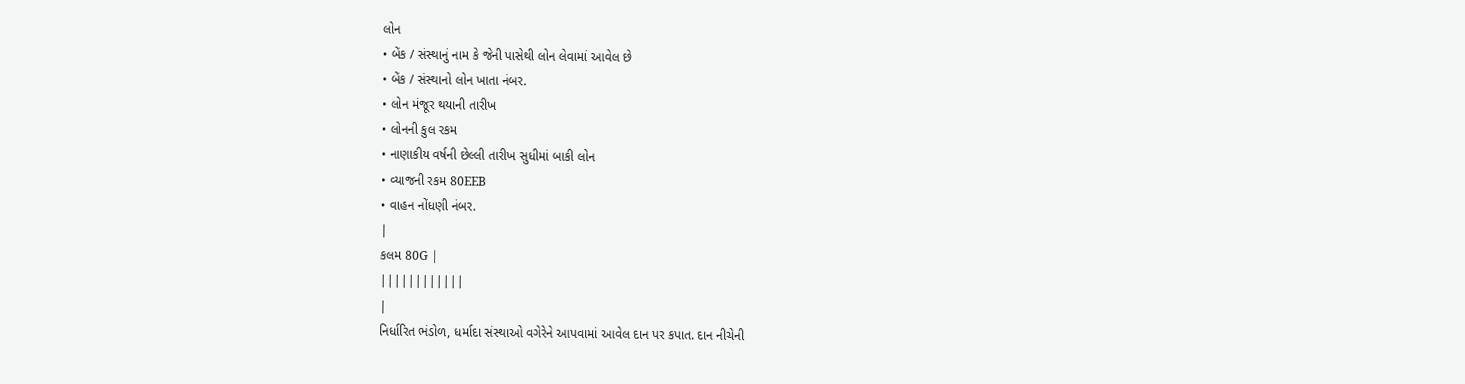લોન
• બેંક / સંસ્થાનું નામ કે જેની પાસેથી લોન લેવામાં આવેલ છે
• બેંક / સંસ્થાનો લોન ખાતા નંબર.
• લોન મંજૂર થયાની તારીખ
• લોનની કુલ રકમ
• નાણાકીય વર્ષની છેલ્લી તારીખ સુધીમાં બાકી લોન
• વ્યાજની રકમ 80EEB
• વાહન નોંધણી નંબર.
|
કલમ 80G |
||||||||||||
|
નિર્ધારિત ભંડોળ, ધર્માદા સંસ્થાઓ વગેરેને આપવામાં આવેલ દાન પર કપાત. દાન નીચેની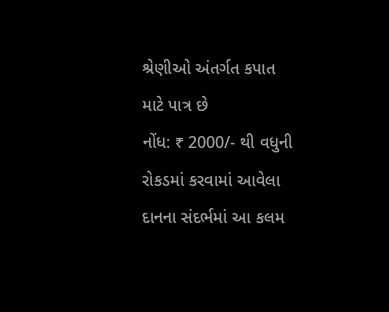શ્રેણીઓ અંતર્ગત કપાત માટે પાત્ર છે
નોંધ: ₹ 2000/- થી વધુની રોકડમાં કરવામાં આવેલા દાનના સંદર્ભમાં આ કલમ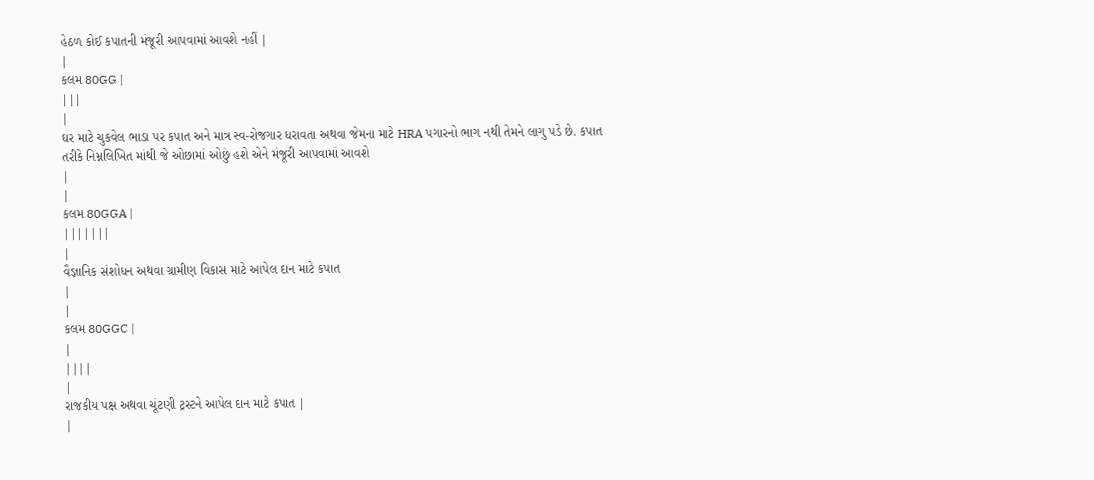હેઠળ કોઈ કપાતની મંજૂરી આપવામાં આવશે નહીં |
|
કલમ 80GG |
|||
|
ઘર માટે ચુકવેલ ભાડા પર કપાત અને માત્ર સ્વ-રોજગાર ધરાવતા અથવા જેમના માટે HRA પગારનો ભાગ નથી તેમને લાગુ પડે છે. કપાત તરીકે નિમ્નલિખિત માંથી જે ઓછામાં ઓછું હશે એને મંજૂરી આપવામાં આવશે
|
|
કલમ 80GGA |
|||||||
|
વૈજ્ઞાનિક સંશોધન અથવા ગ્રામીણ વિકાસ માટે આપેલ દાન માટે કપાત
|
|
કલમ 80GGC |
|
||||
|
રાજકીય પક્ષ અથવા ચૂંટણી ટ્રસ્ટને આપેલ દાન માટે કપાત |
|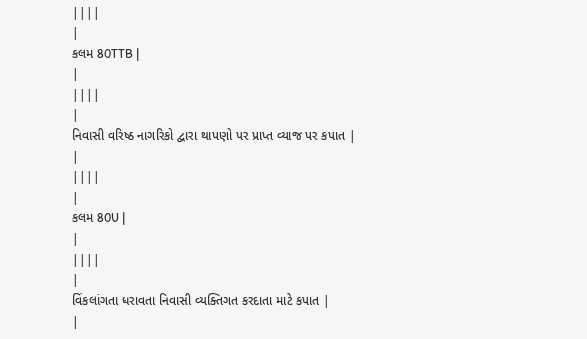||||
|
કલમ 80TTB |
|
||||
|
નિવાસી વરિષ્ઠ નાગરિકો દ્વારા થાપણો પર પ્રાપ્ત વ્યાજ પર કપાત |
|
||||
|
કલમ 80U |
|
||||
|
વિંકલાંગતા ધરાવતા નિવાસી વ્યક્તિગત કરદાતા માટે કપાત |
|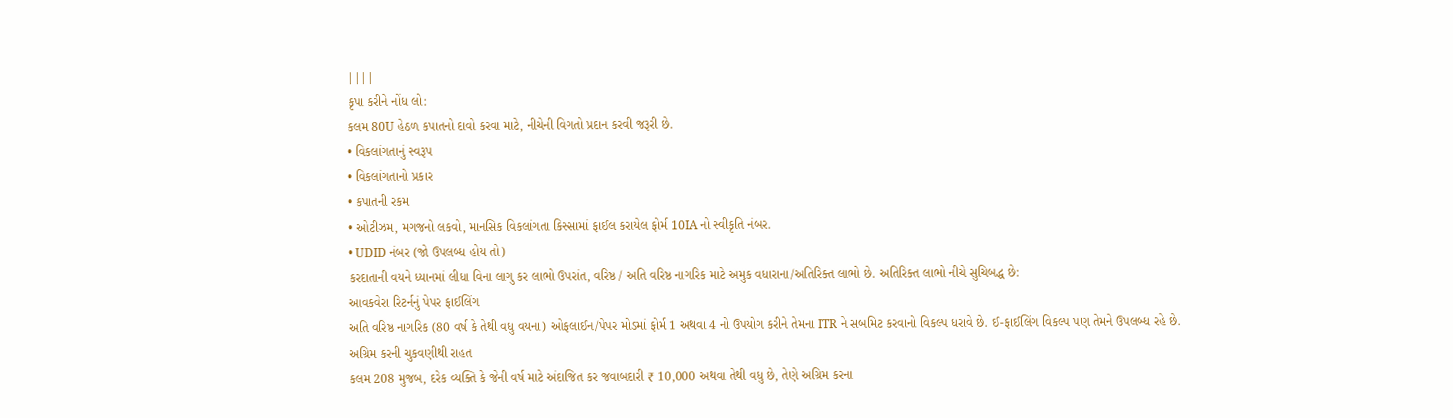||||
કૃપા કરીને નોંધ લો:
કલમ 80U હેઠળ કપાતનો દાવો કરવા માટે, નીચેની વિગતો પ્રદાન કરવી જરૂરી છે.
• વિકલાંગતાનું સ્વરૂપ
• વિકલાંગતાનો પ્રકાર
• કપાતની રકમ
• ઓટીઝમ, મગજનો લકવો, માનસિક વિકલાંગતા કિસ્સામાં ફાઈલ કરાયેલ ફોર્મ 10IA નો સ્વીકૃતિ નંબર.
• UDID નંબર (જો ઉપલબ્ધ હોય તો)
કરદાતાની વયને ધ્યાનમાં લીધા વિના લાગુ કર લાભો ઉપરાંત, વરિષ્ઠ / અતિ વરિષ્ઠ નાગરિક માટે અમુક વધારાના/અતિરિક્ત લાભો છે. અતિરિક્ત લાભો નીચે સુચિબદ્ધ છે:
આવકવેરા રિટર્નનું પેપર ફાઈલિંગ
અતિ વરિષ્ઠ નાગરિક (80 વર્ષ કે તેથી વધુ વયના) ઓફલાઈન/પેપર મોડમાં ફોર્મ 1 અથવા 4 નો ઉપયોગ કરીને તેમના ITR ને સબમિટ કરવાનો વિકલ્પ ધરાવે છે. ઈ-ફાઈલિંગ વિકલ્પ પણ તેમને ઉપલબ્ધ રહે છે.
અગ્રિમ કરની ચુકવણીથી રાહત
કલમ 208 મુજબ, દરેક વ્યક્તિ કે જેની વર્ષ માટે અંદાજિત કર જવાબદારી ₹ 10,000 અથવા તેથી વધુ છે, તેણે અગ્રિમ કરના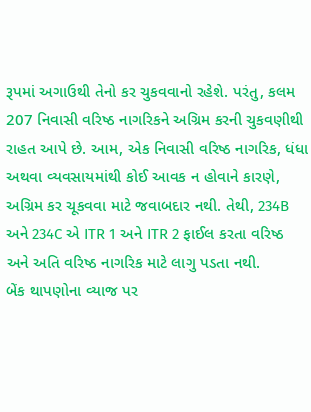રૂપમાં અગાઉથી તેનો કર ચુકવવાનો રહેશે. પરંતુ, કલમ 207 નિવાસી વરિષ્ઠ નાગરિકને અગ્રિમ કરની ચુકવણીથી રાહત આપે છે. આમ, એક નિવાસી વરિષ્ઠ નાગરિક, ધંધા અથવા વ્યવસાયમાંથી કોઈ આવક ન હોવાને કારણે, અગ્રિમ કર ચૂકવવા માટે જવાબદાર નથી. તેથી, 234B અને 234C એ ITR 1 અને ITR 2 ફાઈલ કરતા વરિષ્ઠ અને અતિ વરિષ્ઠ નાગરિક માટે લાગુ પડતા નથી.
બેંક થાપણોના વ્યાજ પર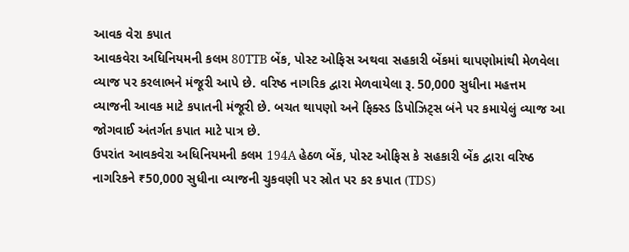આવક વેરા કપાત
આવકવેરા અધિનિયમની કલમ 80TTB બેંક, પોસ્ટ ઓફિસ અથવા સહકારી બેંકમાં થાપણોમાંથી મેળવેલા વ્યાજ પર કરલાભને મંજૂરી આપે છે. વરિષ્ઠ નાગરિક દ્વારા મેળવાયેલા રૂ. 50,000 સુધીના મહત્તમ વ્યાજની આવક માટે કપાતની મંજૂરી છે. બચત થાપણો અને ફિક્સ્ડ ડિપોઝિટ્સ બંને પર કમાયેલું વ્યાજ આ જોગવાઈ અંતર્ગત કપાત માટે પાત્ર છે.
ઉપરાંત આવકવેરા અધિનિયમની કલમ 194A હેઠળ બેંક, પોસ્ટ ઓફિસ કે સહકારી બેંક દ્વારા વરિષ્ઠ નાગરિકને ₹50,000 સુધીના વ્યાજની ચુકવણી પર સ્રોત પર કર કપાત (TDS)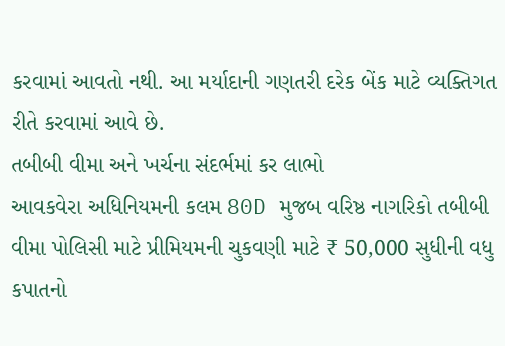કરવામાં આવતો નથી. આ મર્યાદાની ગણતરી દરેક બેંક માટે વ્યક્તિગત રીતે કરવામાં આવે છે.
તબીબી વીમા અને ખર્ચના સંદર્ભમાં કર લાભો
આવકવેરા અધિનિયમની કલમ 80D મુજબ વરિષ્ઠ નાગરિકો તબીબી વીમા પોલિસી માટે પ્રીમિયમની ચુકવણી માટે ₹ 50,000 સુધીની વધુ કપાતનો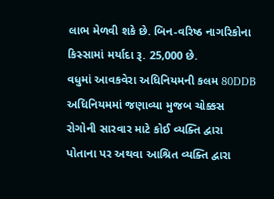લાભ મેળવી શકે છે. બિન-વરિષ્ઠ નાગરિકોના કિસ્સામાં મર્યાદા રૂ. 25,000 છે.
વધુમાં આવકવેરા અધિનિયમની કલમ 80DDB અધિનિયમમાં જણાવ્યા મુજબ ચોક્કસ રોગોની સારવાર માટે કોઈ વ્યક્તિ દ્વારા પોતાના પર અથવા આશ્રિત વ્યક્તિ દ્વારા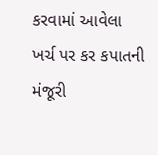કરવામાં આવેલા ખર્ચ પર કર કપાતની મંજૂરી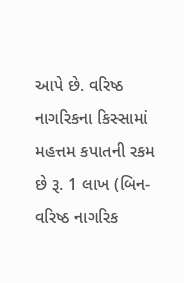આપે છે. વરિષ્ઠ નાગરિકના કિસ્સામાં મહત્તમ કપાતની રકમ છે રૂ. 1 લાખ (બિન-વરિષ્ઠ નાગરિક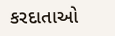કરદાતાઓ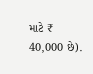માટે ₹ 40,000 છે).